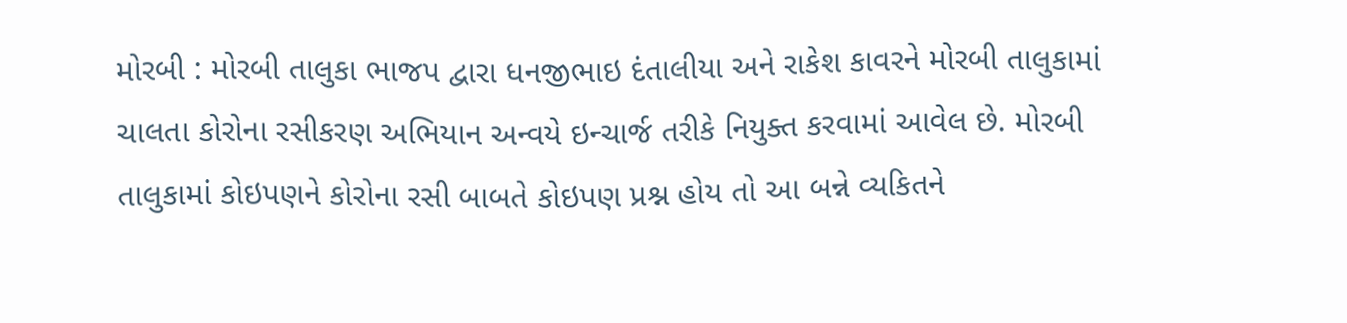મોરબી : મોરબી તાલુકા ભાજપ દ્વારા ધનજીભાઇ દંતાલીયા અને રાકેશ કાવરને મોરબી તાલુકામાં ચાલતા કોરોના રસીકરણ અભિયાન અન્વયે ઇન્ચાર્જ તરીકે નિયુક્ત કરવામાં આવેલ છે. મોરબી તાલુકામાં કોઇપણને કોરોના રસી બાબતે કોઇપણ પ્રશ્ન હોય તો આ બન્ને વ્યકિતને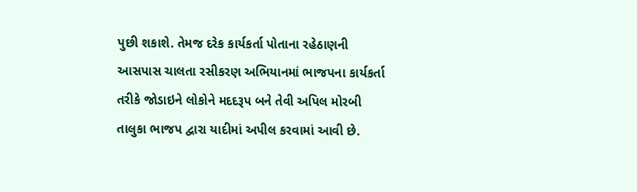પુછી શકાશે. તેમજ દરેક કાર્યકર્તા પોતાના રહેઠાણની આસપાસ ચાલતા રસીકરણ અભિયાનમાં ભાજપના કાર્યકર્તા તરીકે જોડાઇને લોકોને મદદરૂપ બને તેવી અપિલ મોરબી તાલુકા ભાજપ દ્વારા યાદીમાં અપીલ કરવામાં આવી છે.